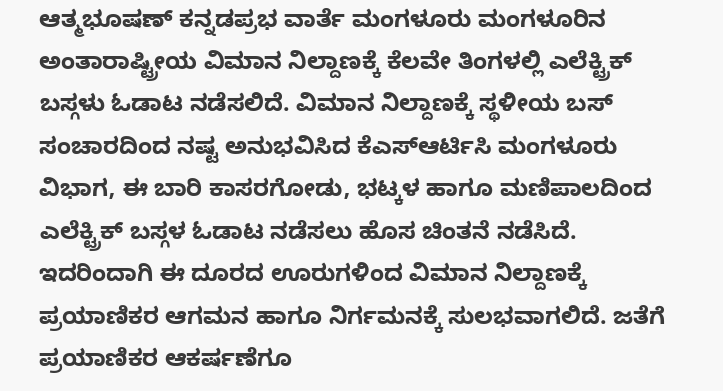ಆತ್ಮಭೂಷಣ್ ಕನ್ನಡಪ್ರಭ ವಾರ್ತೆ ಮಂಗಳೂರು ಮಂಗಳೂರಿನ ಅಂತಾರಾಷ್ಟ್ರೀಯ ವಿಮಾನ ನಿಲ್ದಾಣಕ್ಕೆ ಕೆಲವೇ ತಿಂಗಳಲ್ಲಿ ಎಲೆಕ್ಟ್ರಿಕ್ ಬಸ್ಗಳು ಓಡಾಟ ನಡೆಸಲಿದೆ. ವಿಮಾನ ನಿಲ್ದಾಣಕ್ಕೆ ಸ್ಥಳೀಯ ಬಸ್ ಸಂಚಾರದಿಂದ ನಷ್ಟ ಅನುಭವಿಸಿದ ಕೆಎಸ್ಆರ್ಟಿಸಿ ಮಂಗಳೂರು ವಿಭಾಗ, ಈ ಬಾರಿ ಕಾಸರಗೋಡು, ಭಟ್ಕಳ ಹಾಗೂ ಮಣಿಪಾಲದಿಂದ ಎಲೆಕ್ಟ್ರಿಕ್ ಬಸ್ಗಳ ಓಡಾಟ ನಡೆಸಲು ಹೊಸ ಚಿಂತನೆ ನಡೆಸಿದೆ. ಇದರಿಂದಾಗಿ ಈ ದೂರದ ಊರುಗಳಿಂದ ವಿಮಾನ ನಿಲ್ದಾಣಕ್ಕೆ ಪ್ರಯಾಣಿಕರ ಆಗಮನ ಹಾಗೂ ನಿರ್ಗಮನಕ್ಕೆ ಸುಲಭವಾಗಲಿದೆ. ಜತೆಗೆ ಪ್ರಯಾಣಿಕರ ಆಕರ್ಷಣೆಗೂ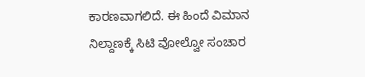ಕಾರಣವಾಗಲಿದೆ. ಈ ಹಿಂದೆ ವಿಮಾನ ನಿಲ್ದಾಣಕ್ಕೆ ಸಿಟಿ ವೋಲ್ವೋ ಸಂಚಾರ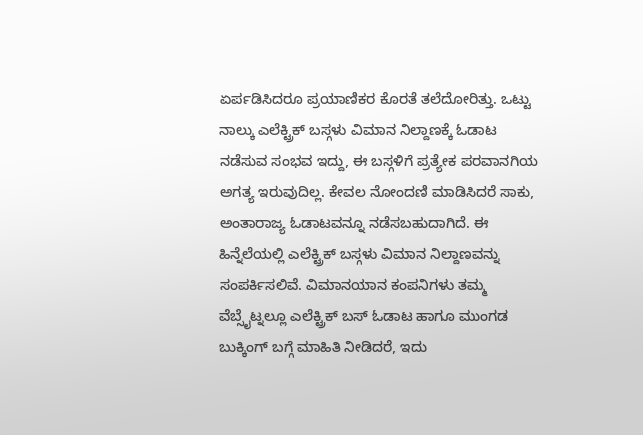ಏರ್ಪಡಿಸಿದರೂ ಪ್ರಯಾಣಿಕರ ಕೊರತೆ ತಲೆದೋರಿತ್ತು. ಒಟ್ಟು ನಾಲ್ಕು ಎಲೆಕ್ಟ್ರಿಕ್ ಬಸ್ಗಳು ವಿಮಾನ ನಿಲ್ದಾಣಕ್ಕೆ ಓಡಾಟ ನಡೆಸುವ ಸಂಭವ ಇದ್ದು, ಈ ಬಸ್ಗಳಿಗೆ ಪ್ರತ್ಯೇಕ ಪರವಾನಗಿಯ ಅಗತ್ಯ ಇರುವುದಿಲ್ಲ. ಕೇವಲ ನೋಂದಣಿ ಮಾಡಿಸಿದರೆ ಸಾಕು, ಅಂತಾರಾಜ್ಯ ಓಡಾಟವನ್ನೂ ನಡೆಸಬಹುದಾಗಿದೆ. ಈ ಹಿನ್ನೆಲೆಯಲ್ಲಿ ಎಲೆಕ್ಟ್ರಿಕ್ ಬಸ್ಗಳು ವಿಮಾನ ನಿಲ್ದಾಣವನ್ನು ಸಂಪರ್ಕಿಸಲಿವೆ. ವಿಮಾನಯಾನ ಕಂಪನಿಗಳು ತಮ್ಮ ವೆಬ್ಸೈಟ್ನಲ್ಲೂ ಎಲೆಕ್ಟ್ರಿಕ್ ಬಸ್ ಓಡಾಟ ಹಾಗೂ ಮುಂಗಡ ಬುಕ್ಕಿಂಗ್ ಬಗ್ಗೆ ಮಾಹಿತಿ ನೀಡಿದರೆ, ಇದು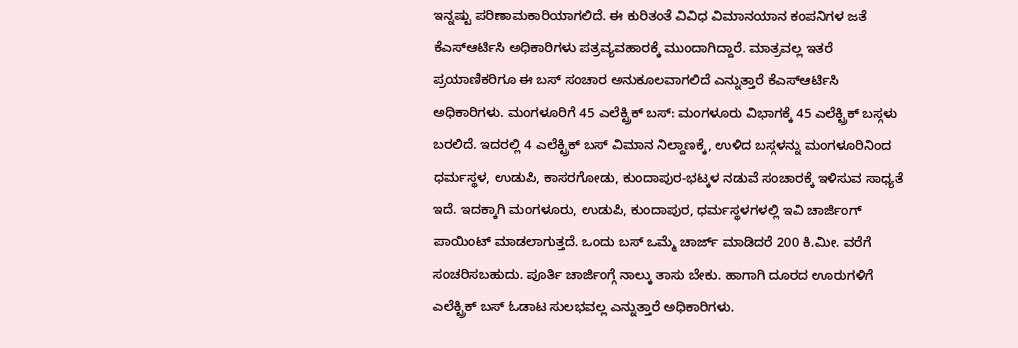ಇನ್ನಷ್ಟು ಪರಿಣಾಮಕಾರಿಯಾಗಲಿದೆ. ಈ ಕುರಿತಂತೆ ವಿವಿಧ ವಿಮಾನಯಾನ ಕಂಪನಿಗಳ ಜತೆ ಕೆಎಸ್ಆರ್ಟಿಸಿ ಅಧಿಕಾರಿಗಳು ಪತ್ರವ್ಯವಹಾರಕ್ಕೆ ಮುಂದಾಗಿದ್ದಾರೆ. ಮಾತ್ರವಲ್ಲ ಇತರೆ ಪ್ರಯಾಣಿಕರಿಗೂ ಈ ಬಸ್ ಸಂಚಾರ ಅನುಕೂಲವಾಗಲಿದೆ ಎನ್ನುತ್ತಾರೆ ಕೆಎಸ್ಆರ್ಟಿಸಿ ಅಧಿಕಾರಿಗಳು. ಮಂಗಳೂರಿಗೆ 45 ಎಲೆಕ್ಟ್ರಿಕ್ ಬಸ್: ಮಂಗಳೂರು ವಿಭಾಗಕ್ಕೆ 45 ಎಲೆಕ್ಟ್ರಿಕ್ ಬಸ್ಗಳು ಬರಲಿದೆ. ಇದರಲ್ಲಿ 4 ಎಲೆಕ್ಟ್ರಿಕ್ ಬಸ್ ವಿಮಾನ ನಿಲ್ದಾಣಕ್ಕೆ, ಉಳಿದ ಬಸ್ಗಳನ್ನು ಮಂಗಳೂರಿನಿಂದ ಧರ್ಮಸ್ಥಳ, ಉಡುಪಿ, ಕಾಸರಗೋಡು, ಕುಂದಾಪುರ-ಭಟ್ಕಳ ನಡುವೆ ಸಂಚಾರಕ್ಕೆ ಇಳಿಸುವ ಸಾಧ್ಯತೆ ಇದೆ. ಇದಕ್ಕಾಗಿ ಮಂಗಳೂರು, ಉಡುಪಿ, ಕುಂದಾಪುರ, ಧರ್ಮಸ್ಥಳಗಳಲ್ಲಿ ಇವಿ ಚಾರ್ಜಿಂಗ್ ಪಾಯಿಂಟ್ ಮಾಡಲಾಗುತ್ತದೆ. ಒಂದು ಬಸ್ ಒಮ್ಮೆ ಚಾರ್ಜ್ ಮಾಡಿದರೆ 200 ಕಿ.ಮೀ. ವರೆಗೆ ಸಂಚರಿಸಬಹುದು. ಪೂರ್ತಿ ಚಾರ್ಜಿಂಗ್ಗೆ ನಾಲ್ಕು ತಾಸು ಬೇಕು. ಹಾಗಾಗಿ ದೂರದ ಊರುಗಳಿಗೆ ಎಲೆಕ್ಟ್ರಿಕ್ ಬಸ್ ಓಡಾಟ ಸುಲಭವಲ್ಲ ಎನ್ನುತ್ತಾರೆ ಅಧಿಕಾರಿಗಳು.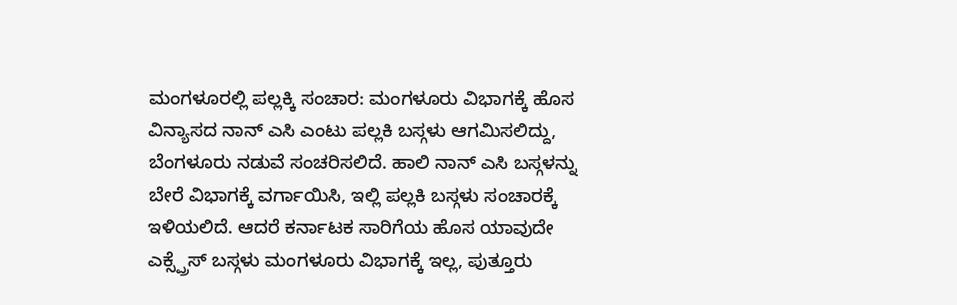ಮಂಗಳೂರಲ್ಲಿ ಪಲ್ಲಕ್ಕಿ ಸಂಚಾರ: ಮಂಗಳೂರು ವಿಭಾಗಕ್ಕೆ ಹೊಸ ವಿನ್ಯಾಸದ ನಾನ್ ಎಸಿ ಎಂಟು ಪಲ್ಲಕಿ ಬಸ್ಗಳು ಆಗಮಿಸಲಿದ್ದು, ಬೆಂಗಳೂರು ನಡುವೆ ಸಂಚರಿಸಲಿದೆ. ಹಾಲಿ ನಾನ್ ಎಸಿ ಬಸ್ಗಳನ್ನು ಬೇರೆ ವಿಭಾಗಕ್ಕೆ ವರ್ಗಾಯಿಸಿ, ಇಲ್ಲಿ ಪಲ್ಲಕಿ ಬಸ್ಗಳು ಸಂಚಾರಕ್ಕೆ ಇಳಿಯಲಿದೆ. ಆದರೆ ಕರ್ನಾಟಕ ಸಾರಿಗೆಯ ಹೊಸ ಯಾವುದೇ ಎಕ್ಸ್ಪ್ರೆಸ್ ಬಸ್ಗಳು ಮಂಗಳೂರು ವಿಭಾಗಕ್ಕೆ ಇಲ್ಲ, ಪುತ್ತೂರು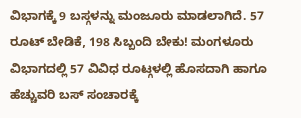ವಿಭಾಗಕ್ಕೆ 9 ಬಸ್ಗಳನ್ನು ಮಂಜೂರು ಮಾಡಲಾಗಿದೆ. 57 ರೂಟ್ ಬೇಡಿಕೆ, 198 ಸಿಬ್ಬಂದಿ ಬೇಕು! ಮಂಗಳೂರು ವಿಭಾಗದಲ್ಲಿ 57 ವಿವಿಧ ರೂಟ್ಗಳಲ್ಲಿ ಹೊಸದಾಗಿ ಹಾಗೂ ಹೆಚ್ಚುವರಿ ಬಸ್ ಸಂಚಾರಕ್ಕೆ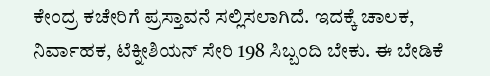ಕೇಂದ್ರ ಕಚೇರಿಗೆ ಪ್ರಸ್ತಾವನೆ ಸಲ್ಲಿಸಲಾಗಿದೆ. ಇದಕ್ಕೆ ಚಾಲಕ, ನಿರ್ವಾಹಕ, ಟೆಕ್ನೀಶಿಯನ್ ಸೇರಿ 198 ಸಿಬ್ಬಂದಿ ಬೇಕು. ಈ ಬೇಡಿಕೆ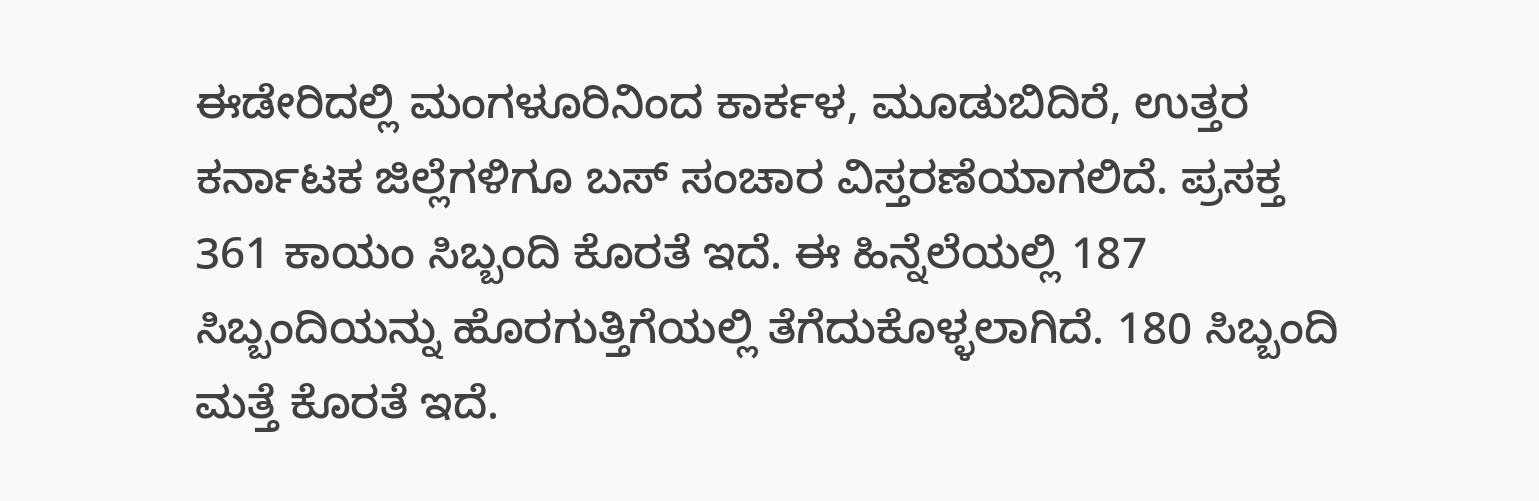ಈಡೇರಿದಲ್ಲಿ ಮಂಗಳೂರಿನಿಂದ ಕಾರ್ಕಳ, ಮೂಡುಬಿದಿರೆ, ಉತ್ತರ ಕರ್ನಾಟಕ ಜಿಲ್ಲೆಗಳಿಗೂ ಬಸ್ ಸಂಚಾರ ವಿಸ್ತರಣೆಯಾಗಲಿದೆ. ಪ್ರಸಕ್ತ 361 ಕಾಯಂ ಸಿಬ್ಬಂದಿ ಕೊರತೆ ಇದೆ. ಈ ಹಿನ್ನೆಲೆಯಲ್ಲಿ 187 ಸಿಬ್ಬಂದಿಯನ್ನು ಹೊರಗುತ್ತಿಗೆಯಲ್ಲಿ ತೆಗೆದುಕೊಳ್ಳಲಾಗಿದೆ. 180 ಸಿಬ್ಬಂದಿ ಮತ್ತೆ ಕೊರತೆ ಇದೆ.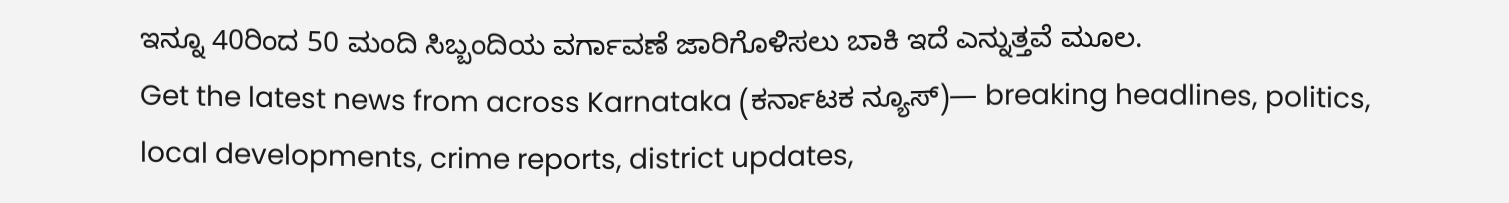ಇನ್ನೂ 40ರಿಂದ 50 ಮಂದಿ ಸಿಬ್ಬಂದಿಯ ವರ್ಗಾವಣೆ ಜಾರಿಗೊಳಿಸಲು ಬಾಕಿ ಇದೆ ಎನ್ನುತ್ತವೆ ಮೂಲ.
Get the latest news from across Karnataka (ಕರ್ನಾಟಕ ನ್ಯೂಸ್)— breaking headlines, politics, local developments, crime reports, district updates,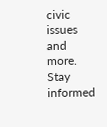civic issues and more. Stay informed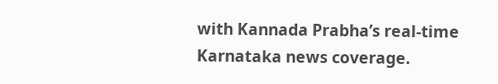with Kannada Prabha’s real‑time Karnataka news coverage.